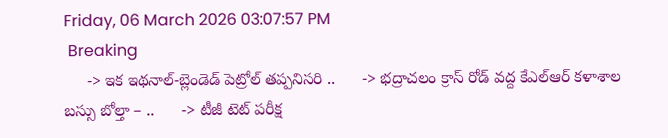Friday, 06 March 2026 03:07:57 PM
 Breaking
     -> ఇక ఇథనాల్-బ్లెండెడ్ పెట్రోల్ తప్పనిసరి ..      -> భద్రాచలం క్రాస్ రోడ్ వద్ద కేఎల్ఆర్ కళాశాల బస్సు బోల్తా – ..      -> టీజీ టెట్ పరీక్ష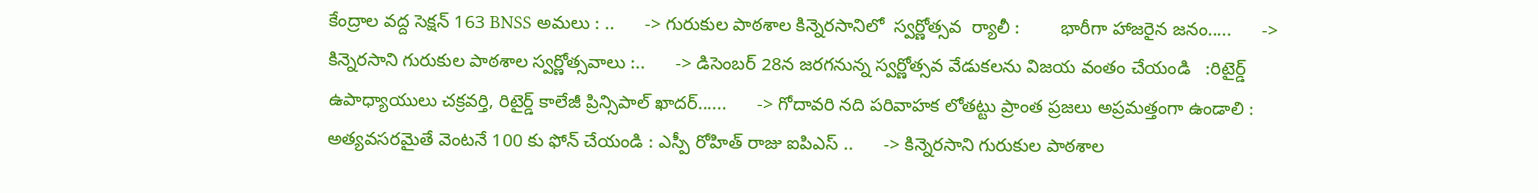కేంద్రాల వద్ద సెక్షన్ 163 BNSS అమలు : ..      -> గురుకుల పాఠశాల కిన్నెరసానిలో  స్వర్ణోత్సవ  ర్యాలీ :        భారీగా హాజరైన జనం.....      -> కిన్నెరసాని గురుకుల పాఠశాల స్వర్ణోత్సవాలు :..      -> డిసెంబర్ 28న జరగనున్న స్వర్ణోత్సవ వేడుకలను విజయ వంతం చేయండి   :రిటైర్డ్ ఉపాధ్యాయులు చక్రవర్తి, రిటైర్డ్ కాలేజీ ప్రిన్సిపాల్ ఖాదర్......      -> గోదావరి నది పరివాహక లోతట్టు ప్రాంత ప్రజలు అప్రమత్తంగా ఉండాలి : అత్యవసరమైతే వెంటనే 100 కు ఫోన్ చేయండి : ఎస్పీ రోహిత్ రాజు ఐపిఎస్ ..      -> కిన్నెరసాని గురుకుల పాఠశాల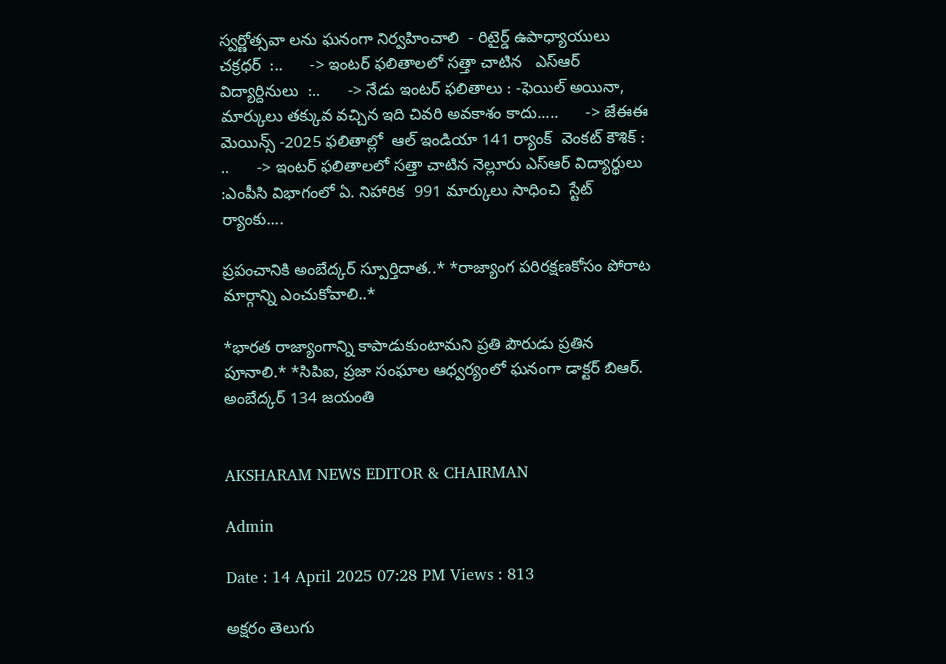స్వర్ణోత్సవా లను ఘనంగా నిర్వహించాలి  - రిటైర్డ్ ఉపాధ్యాయులు చక్రధర్  :..      -> ఇంటర్ ఫలితాలలో సత్తా చాటిన   ఎస్ఆర్ విద్యార్దినులు  :..      -> నేడు ఇంటర్ ఫలితాలు : -ఫెయిల్ అయినా, మార్కులు తక్కువ వచ్చిన ఇది చివరి అవకాశం కాదు.....      -> జేఈఈ మెయిన్స్ -2025 ఫలితాల్లో  ఆల్ ఇండియా 141 ర్యాంక్  వెంకట్ కౌశిక్ : ..      -> ఇంటర్ ఫలితాలలో సత్తా చాటిన నెల్లూరు ఎస్ఆర్ విద్యార్థులు :ఎంపీసి విభాగంలో ఏ. నిహారిక  991 మార్కులు సాధించి  స్టేట్ ర్యాంకు....

ప్రపంచానికి అంబేద్కర్‌ స్పూర్తిదాత..* *రాజ్యాంగ పరిరక్షణకోసం పోరాట మార్గాన్ని ఎంచుకోవాలి..*

*భారత రాజ్యాంగాన్ని కాపాడుకుంటామని ప్రతి పౌరుడు ప్రతిన పూనాలి.* *సిపిఐ, ప్రజా సంఘాల ఆధ్వర్యంలో ఘనంగా డాక్టర్‌ బిఆర్‌. అంబేద్కర్ 134 జయంతి


AKSHARAM NEWS EDITOR & CHAIRMAN

Admin

Date : 14 April 2025 07:28 PM Views : 813

అక్షరం తెలుగు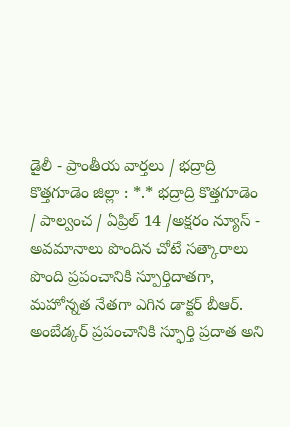డైలీ - ప్రాంతీయ వార్తలు / భద్రాద్రి కొత్తగూడెం జిల్లా : *.* భద్రాద్రి కొత్తగూడెం / పాల్వంచ / ఏప్రిల్ 14 /అక్షరం న్యూస్ - అవమానాలు పొందిన చోటే సత్కారాలు పొంది ప్రపంచానికి స్పూర్తిదాతగా, మహోన్నత నేతగా ఎగిన డాక్టర్‌ బీఆర్‌. అంబేడ్కర్ ప్రపంచానికి స్ఫూర్తి ప్రదాత అని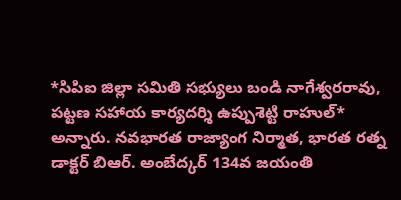*సిపిఐ జిల్లా సమితి సభ్యులు బండి నాగేశ్వరరావు, పట్టణ సహాయ కార్యదర్శి ఉప్పుశెట్టి రాహుల్* అన్నారు. నవభారత రాజ్యాంగ నిర్మాత, భారత రత్న డాక్టర్‌ బిఆర్‌. అంబేద్కర్‌ 134వ జయంతి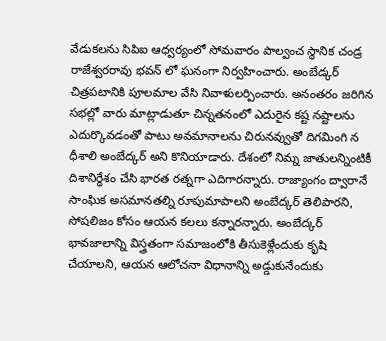వేడుకలను సిపిఐ ఆధ్వర్యంలో సోమవారం పాల్వంచ స్థానిక చండ్ర రాజేశ్వరరావు భవన్ లో ఘనంగా నిర్వహించారు. అంబేడ్కర్ చిత్రపటానికి పూలమాల వేసి నివాళులర్పించారు. అనంతరం జరిగిన సభల్లో వారు మాట్లాడుతూ చిన్నతనంలో ఎదురైన కష్ట నష్టాలను ఎదుర్కొవడంతో పాటు అవమానాలను చిరునవ్వుతో దిగమింగి న ధీశాలి అంబేద్కర్‌ అని కొనియాడారు. దేశంలో నిమ్న జాతులన్నింటికీ దిశానిర్ధేశం చేసి భారత రత్నగా ఎదిగారన్నారు. రాజ్యాంగం ద్వారానే సాంఘిక అసమానతల్ని రూపుమాపాలని అంబేద్కర్‌ తెలిపారని, సోషలిజం కోసం ఆయన కలలు కన్నారన్నారు. అంబేద్కర్‌ భావజాలాన్ని విస్త్రతంగా సమాజంలోకి తీసుకెళ్లేందుకు కృషి చేయాలని, ఆయన ఆలోచనా విధానాన్ని అడ్డుకునేందుకు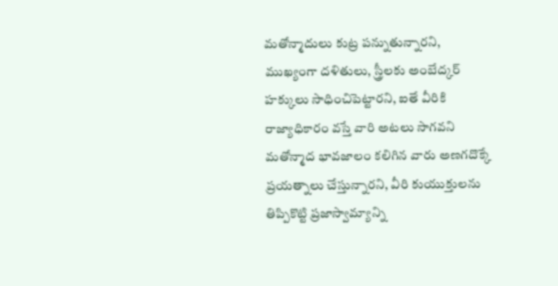మతోన్మాదులు కుట్ర పన్నుతున్నారని, ముఖ్యంగా దళితులు, స్త్రీలకు అంబేద్కర్‌ హక్కులు సాధించిపెట్టారని, ఐతే వీరికి రాజ్యాధికారం వస్తే వారి అటలు సాగవని మతోన్మాద భావజాలం కలిగిన వారు అణగదొక్కే ప్రయత్నాలు చేస్తున్నారని, వీరి కుయుక్తులను తిప్పికొట్టి ప్రజాస్వామ్యాన్ని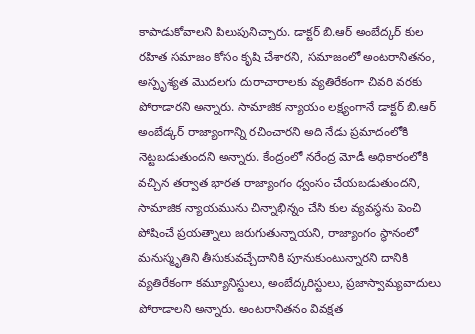కాపాడుకోవాలని పిలుపునిచ్చారు. డాక్టర్ బి.ఆర్ అంబేద్కర్ కుల రహిత సమాజం కోసం కృషి చేశారని, సమాజంలో అంటరానితనం, అస్పృశ్యత మొదలగు దురాచారాలకు వ్యతిరేకంగా చివరి వరకు పోరాడారని అన్నారు. సామాజిక న్యాయం లక్ష్యంగానే డాక్టర్ బి.ఆర్ అంబేడ్కర్ రాజ్యాంగాన్ని రచించారని అది నేడు ప్రమాదంలోకి నెట్టబడుతుందని అన్నారు. కేంద్రంలో నరేంద్ర మోడీ అధికారంలోకి వచ్చిన తర్వాత భారత రాజ్యాంగం ధ్వంసం చేయబడుతుందని, సామాజిక న్యాయమును చిన్నాభిన్నం చేసి కుల వ్యవస్థను పెంచి పోషించే ప్రయత్నాలు జరుగుతున్నాయని, రాజ్యాంగం స్థానంలో మనుస్మృతిని తీసుకువచ్చేదానికి పూనుకుంటున్నారని దానికి వ్యతిరేకంగా కమ్యూనిస్టులు, అంబేద్కరిస్టులు, ప్రజాస్వామ్యవాదులు పోరాడాలని అన్నారు. అంటరానితనం వివక్షత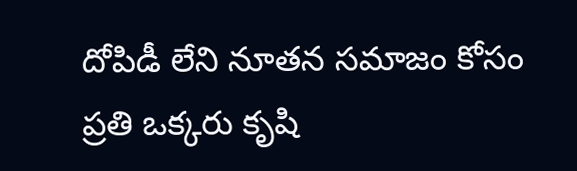దోపిడీ లేని నూతన సమాజం కోసం ప్రతి ఒక్కరు కృషి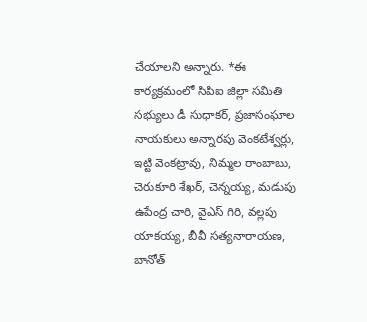చేయాలని అన్నారు. *ఈ కార్యక్రమంలో సిపిఐ జిల్లా సమితి సభ్యులు డీ సుధాకర్, ప్రజాసంఘాల నాయకులు అన్నారపు వెంకటేశ్వర్లు, ఇట్టి వెంకట్రావు, నిమ్మల రాంబాబు, చెరుకూరి శేఖర్, చెన్నయ్య, మడుపు ఉపేంద్ర చారి, వైఎస్ గిరి, వల్లపు యాకయ్య, బీవీ సత్యనారాయణ, బానోత్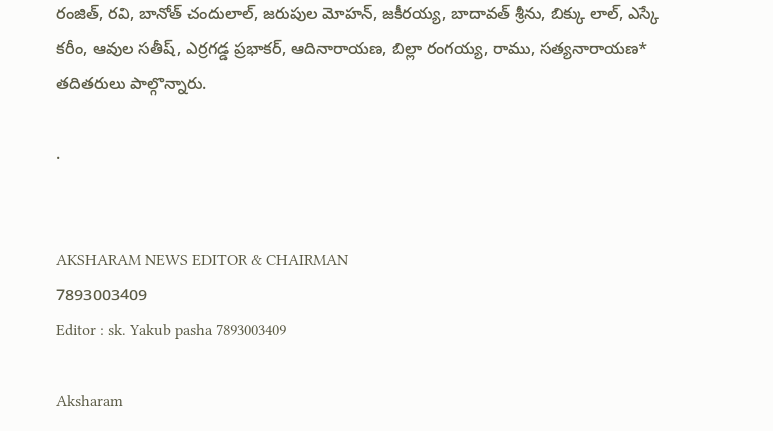రంజిత్, రవి, బానోత్ చందులాల్, జరుపుల మోహన్, జకీరయ్య, బాదావత్ శ్రీను, బిక్కు లాల్, ఎస్కే కరీం, ఆవుల సతీష్, ఎర్రగడ్డ ప్రభాకర్, ఆదినారాయణ, బిల్లా రంగయ్య, రాము, సత్యనారాయణ* తదితరులు పాల్గొన్నారు.

.


AKSHARAM NEWS EDITOR & CHAIRMAN
7893003409
Editor : sk. Yakub pasha 7893003409

Aksharam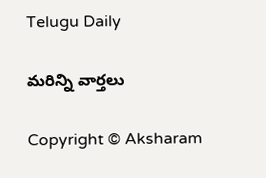Telugu Daily

మరిన్ని వార్తలు

Copyright © Aksharam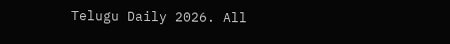Telugu Daily 2026. All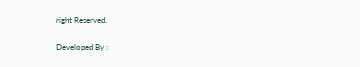right Reserved.

Developed By :